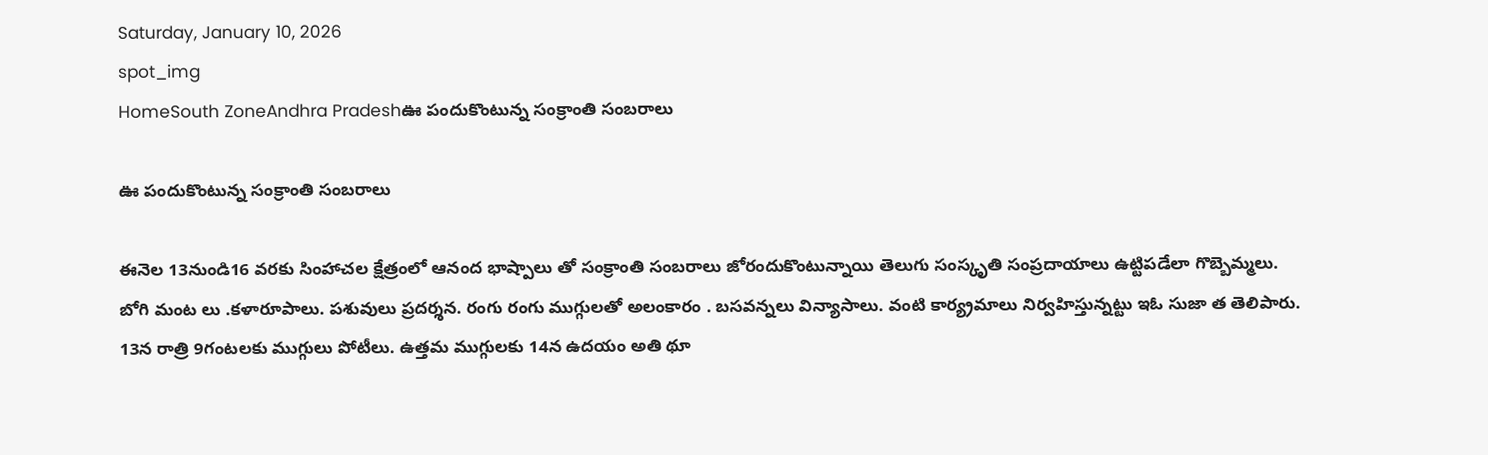Saturday, January 10, 2026
spot_img
HomeSouth ZoneAndhra Pradeshఊ పందుకొంటున్న సంక్రాంతి సంబరాలు

ఊ పందుకొంటున్న సంక్రాంతి సంబరాలు

ఈనెల 13నుండి16 వరకు సింహాచల క్షేత్రంలో ఆనంద భాష్పాలు తో సంక్రాంతి సంబరాలు జోరందుకొంటున్నాయి తెలుగు సంస్కృతి సంప్రదాయాలు ఉట్టిపడేలా గొబ్బెమ్మలు. బోగి మంట లు .కళారూపాలు. పశువులు ప్రదర్శన. రంగు రంగు ముగ్గులతో అలంకారం . బసవన్నలు విన్యాసాలు. వంటి కార్య్రమాలు నిర్వహిస్తున్నట్టు ఇఓ సుజా త తెలిపారు. 13న రాత్రి 9గంటలకు ముగ్గులు పోటీలు. ఉత్తమ ముగ్గులకు 14న ఉదయం అతి థూ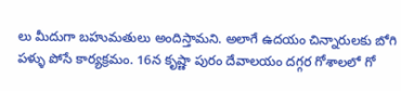లు మీదుగా బహుమతులు అందిస్తామని. అలాగే ఉదయం చిన్నారులకు బోగి పళ్ళు పోసే కార్యక్రమం. 16న కృష్ణా పురం దేవాలయం దగ్గర గోశాలలో గో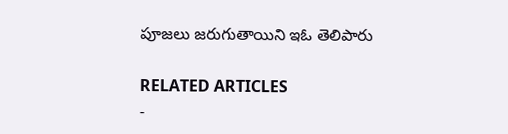పూజలు జరుగుతాయిని ఇఓ తెలిపారు

RELATED ARTICLES
-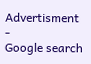Advertisment -
Google search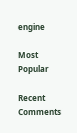engine

Most Popular

Recent Comments